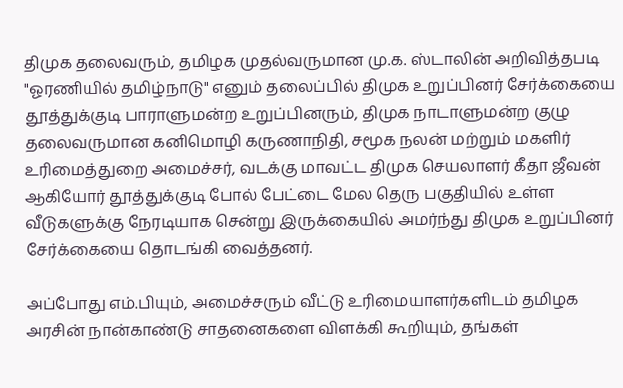திமுக தலைவரும், தமிழக முதல்வருமான மு.க. ஸ்டாலின் அறிவித்தபடி "ஓரணியில் தமிழ்நாடு" எனும் தலைப்பில் திமுக உறுப்பினர் சேர்க்கையை தூத்துக்குடி பாராளுமன்ற உறுப்பினரும், திமுக நாடாளுமன்ற குழு தலைவருமான கனிமொழி கருணாநிதி, சமூக நலன் மற்றும் மகளிர் உரிமைத்துறை அமைச்சர், வடக்கு மாவட்ட திமுக செயலாளர் கீதா ஜீவன் ஆகியோர் தூத்துக்குடி போல் பேட்டை மேல தெரு பகுதியில் உள்ள வீடுகளுக்கு நேரடியாக சென்று இருக்கையில் அமர்ந்து திமுக உறுப்பினர் சேர்க்கையை தொடங்கி வைத்தனர்.

அப்போது எம்.பியும், அமைச்சரும் வீட்டு உரிமையாளர்களிடம் தமிழக அரசின் நான்காண்டு சாதனைகளை விளக்கி கூறியும், தங்கள்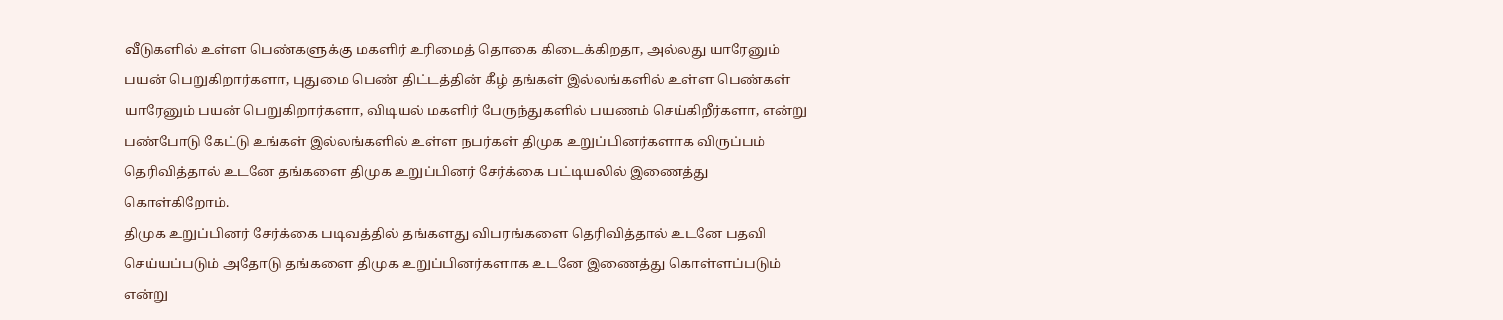வீடுகளில் உள்ள பெண்களுக்கு மகளிர் உரிமைத் தொகை கிடைக்கிறதா, அல்லது யாரேனும் பயன் பெறுகிறார்களா, புதுமை பெண் திட்டத்தின் கீழ் தங்கள் இல்லங்களில் உள்ள பெண்கள் யாரேனும் பயன் பெறுகிறார்களா, விடியல் மகளிர் பேருந்துகளில் பயணம் செய்கிறீர்களா, என்று பண்போடு கேட்டு உங்கள் இல்லங்களில் உள்ள நபர்கள் திமுக உறுப்பினர்களாக விருப்பம் தெரிவித்தால் உடனே தங்களை திமுக உறுப்பினர் சேர்க்கை பட்டியலில் இணைத்து கொள்கிறோம்.
திமுக உறுப்பினர் சேர்க்கை படிவத்தில் தங்களது விபரங்களை தெரிவித்தால் உடனே பதவி செய்யப்படும் அதோடு தங்களை திமுக உறுப்பினர்களாக உடனே இணைத்து கொள்ளப்படும் என்று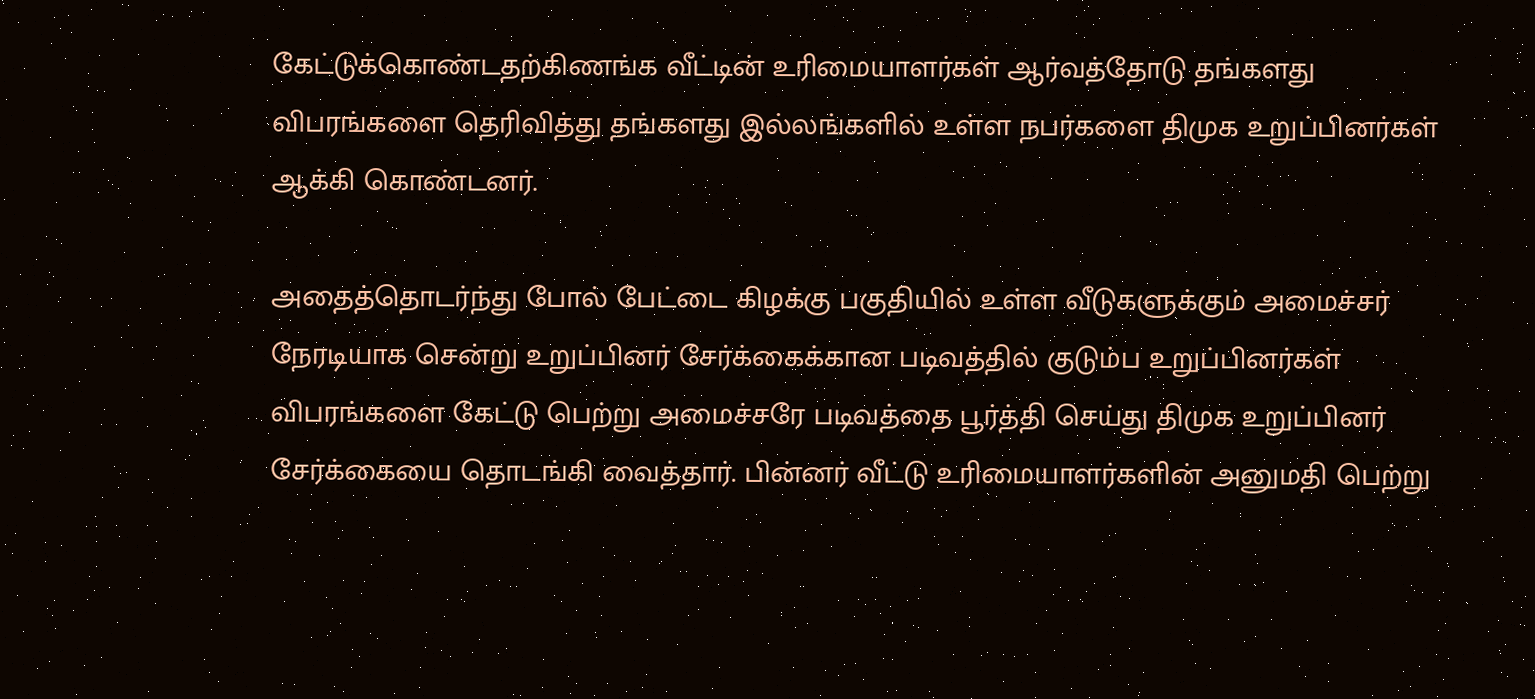கேட்டுக்கொண்டதற்கிணங்க வீட்டின் உரிமையாளர்கள் ஆர்வத்தோடு தங்களது விபரங்களை தெரிவித்து தங்களது இல்லங்களில் உள்ள நபர்களை திமுக உறுப்பினர்கள் ஆக்கி கொண்டனர்.

அதைத்தொடர்ந்து போல் பேட்டை கிழக்கு பகுதியில் உள்ள வீடுகளுக்கும் அமைச்சர் நேரடியாக சென்று உறுப்பினர் சேர்க்கைக்கான படிவத்தில் குடும்ப உறுப்பினர்கள் விபரங்களை கேட்டு பெற்று அமைச்சரே படிவத்தை பூர்த்தி செய்து திமுக உறுப்பினர் சேர்க்கையை தொடங்கி வைத்தார். பின்னர் வீட்டு உரிமையாளர்களின் அனுமதி பெற்று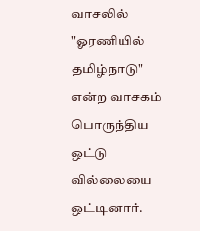வாசலில் "ஓரணியில் தமிழ்நாடு" என்ற வாசகம் பொருந்திய ஒட்டு வில்லையை ஒட்டினார்.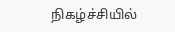நிகழ்ச்சியில்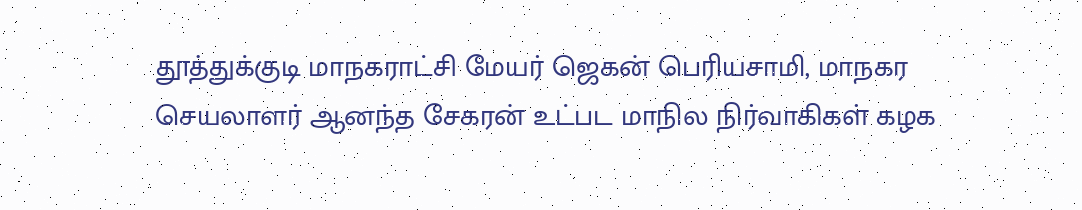தூத்துக்குடி மாநகராட்சி மேயர் ஜெகன் பெரியசாமி, மாநகர செயலாளர் ஆனந்த சேகரன் உட்பட மாநில நிர்வாகிகள் கழக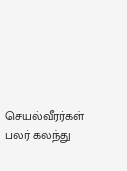செயல்வீரர்கள் பலர் கலந்து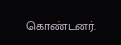கொண்டனர்.